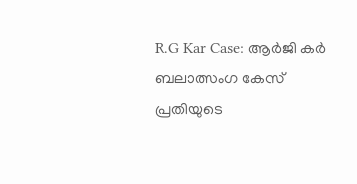R.G Kar Case: ആർജി കർ ബലാത്സംഗ കേസ് പ്രതിയുടെ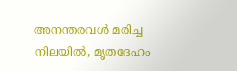അനന്തരവൾ മരിച്ച നിലയിൽ, മ‍ൃതദേഹം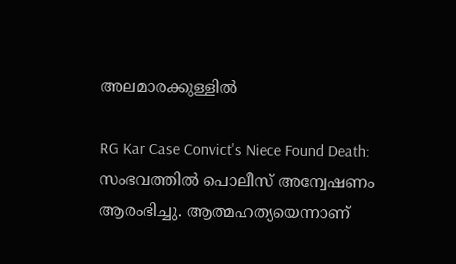അലമാരക്കുള്ളിൽ

RG Kar Case Convict's Niece Found Death: സംഭവത്തിൽ പൊലീസ് അന്വേഷണം ആരംഭിച്ചു. ആത്മഹത്യയെന്നാണ്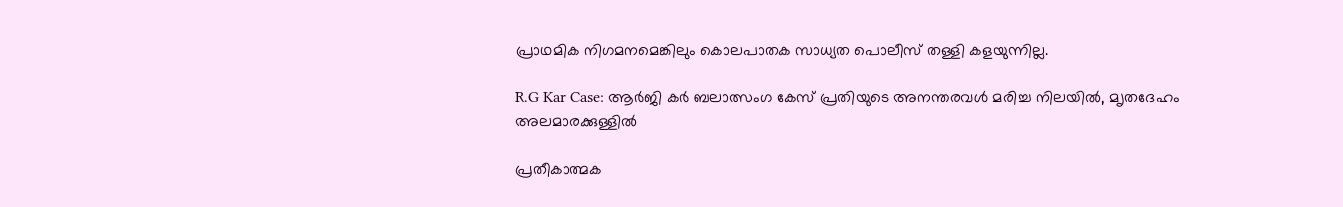പ്രാഥമിക നിഗമനമെങ്കിലും കൊലപാതക സാധ്യത പൊലീസ് തള്ളി കളയുന്നില്ല.

R.G Kar Case: ആർജി കർ ബലാത്സംഗ കേസ് പ്രതിയുടെ അനന്തരവൾ മരിച്ച നിലയിൽ, മ‍ൃതദേഹം അലമാരക്കുള്ളിൽ

പ്രതീകാത്മക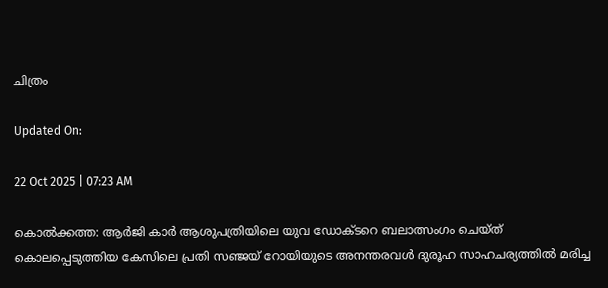ചിത്രം

Updated On:

22 Oct 2025 | 07:23 AM

കൊൽക്കത്ത: ആർജി കാർ ആശുപത്രിയിലെ യുവ ഡോക്ടറെ ബലാത്സംഗം ചെയ്ത് കൊലപ്പെടുത്തിയ കേസിലെ പ്രതി സഞ്ജയ് റോയിയുടെ അനന്തരവൾ ദുരൂഹ സാഹചര്യത്തിൽ മരിച്ച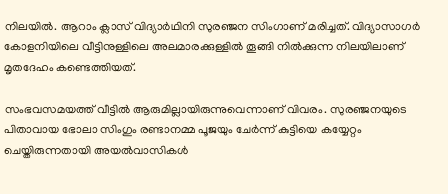നിലയിൽ. ആറാം ക്ലാസ് വിദ്യാർഥിനി സുരഞ്ജന സിംഗാണ് മരിച്ചത്. വിദ്യാസാഗർ കോളനിയിലെ വീട്ടിനുള്ളിലെ അലമാരക്കുള്ളിൽ തൂങ്ങി നിൽക്കുന്ന നിലയിലാണ് മൃതദേഹം കണ്ടെത്തിയത്.

സംഭവസമയത്ത് വീട്ടിൽ ആരുമില്ലായിരുന്നുവെന്നാണ് വിവരം. സുരഞ്ജനയുടെ പിതാവായ ഭോലാ സിംഗും രണ്ടാനമ്മ പൂജയും ചേർന്ന് കുട്ടിയെ കയ്യേറ്റം ചെയ്തിരുന്നതായി അയൽവാസികൾ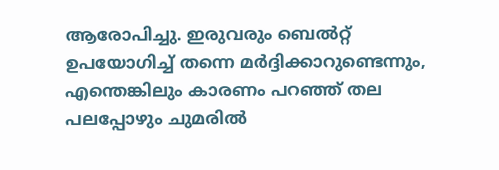ആരോപിച്ചു. ഇരുവരും ബെൽറ്റ് ഉപയോഗിച്ച് തന്നെ മർദ്ദിക്കാറുണ്ടെന്നും, എന്തെങ്കിലും കാരണം പറഞ്ഞ് തല പലപ്പോഴും ചുമരിൽ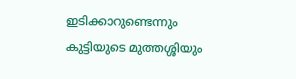ഇടിക്കാറുണ്ടെന്നും കുട്ടിയുടെ മുത്തശ്ശിയും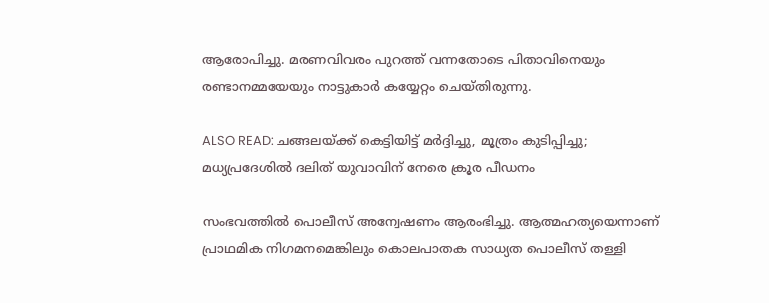ആരോപിച്ചു. മരണവിവരം പുറത്ത് വന്നതോടെ പിതാവിനെയും രണ്ടാനമ്മയേയും നാട്ടുകാർ കയ്യേറ്റം ചെയ്തിരുന്നു.

ALSO READ: ചങ്ങലയ്ക്ക് കെട്ടിയിട്ട് മർദ്ദിച്ചു, മൂത്രം കുടിപ്പിച്ചു; മധ്യപ്രദേശിൽ ദലിത് യുവാവിന് നേരെ ക്രൂര പീഡനം

സംഭവത്തിൽ പൊലീസ് അന്വേഷണം ആരംഭിച്ചു. ആത്മഹത്യയെന്നാണ് പ്രാഥമിക നിഗമനമെങ്കിലും കൊലപാതക സാധ്യത പൊലീസ് തള്ളി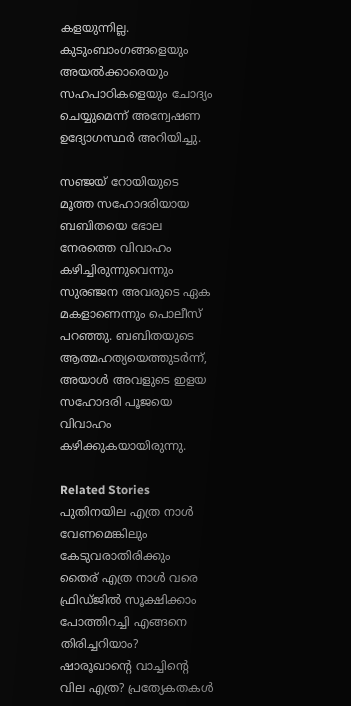കളയുന്നില്ല. കുടുംബാംഗങ്ങളെയും അയൽക്കാരെയും സഹപാഠികളെയും ചോദ്യം ചെയ്യുമെന്ന് അന്വേഷണ ഉദ്യോഗസ്ഥർ അറിയിച്ചു.

സഞ്ജയ് റോയിയുടെ മൂത്ത സഹോദരിയായ ബബിതയെ ഭോല നേരത്തെ വിവാഹം കഴിച്ചിരുന്നുവെന്നും സുരഞ്ജന അവരുടെ ഏക മകളാണെന്നും പൊലീസ് പറഞ്ഞു. ബബിതയുടെ ആത്മഹത്യയെത്തുടർന്ന്, അയാൾ അവളുടെ ഇളയ സഹോദരി പൂജയെ വിവാഹം കഴിക്കുകയായിരുന്നു.

Related Stories
പുതിനയില എത്ര നാൾ വേണമെങ്കിലും കേടുവരാതിരിക്കും
തൈര് എത്ര നാൾ വരെ ഫ്രിഡ്ജിൽ സൂക്ഷിക്കാം
പോത്തിറച്ചി എങ്ങനെ തിരിച്ചറിയാം?
ഷാരൂഖാന്റെ വാച്ചിന്റെ വില എത്ര? പ്രത്യേകതകൾ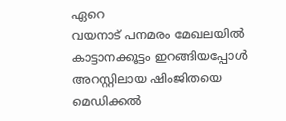ഏറെ
വയനാട് പനമരം മേഖലയിൽ കാട്ടാനക്കൂട്ടം ഇറങ്ങിയപ്പോൾ
അറസ്റ്റിലായ ഷിംജിതയെ മെഡിക്കൽ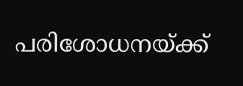പരിശോധനയ്ക്ക്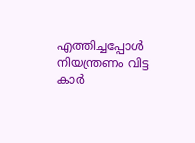എത്തിച്ചപ്പോൾ
നിയന്ത്രണം വിട്ട കാർ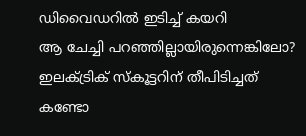ഡിവൈഡറിൽ ഇടിച്ച് കയറി
ആ ചേച്ചി പറഞ്ഞില്ലായിരുന്നെങ്കിലോ? ഇലക്ട്രിക് സ്കൂട്ടറിന് തീപിടിച്ചത് കണ്ടോ